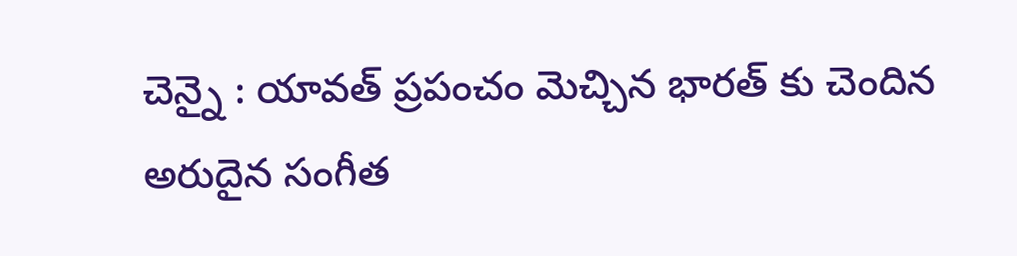చెన్నై : యావత్ ప్రపంచం మెచ్చిన భారత్ కు చెందిన అరుదైన సంగీత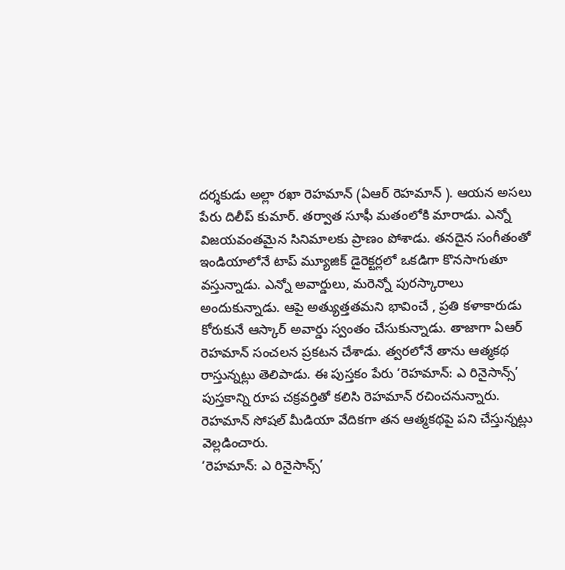దర్శకుడు అల్లా రఖా రెహమాన్ (ఏఆర్ రెహమాన్ ). ఆయన అసలు పేరు దిలీప్ కుమార్. తర్వాత సూఫీ మతంలోకి మారాడు. ఎన్నో విజయవంతమైన సినిమాలకు ప్రాణం పోశాడు. తనదైన సంగీతంతో ఇండియాలోనే టాప్ మ్యూజిక్ డైరెక్టర్లలో ఒకడిగా కొనసాగుతూ వస్తున్నాడు. ఎన్నో అవార్డులు, మరెన్నో పురస్కారాలు అందుకున్నాడు. ఆపై అత్యుత్తతమని భావించే , ప్రతి కళాకారుడు కోరుకునే ఆస్కార్ అవార్డు స్వంతం చేసుకున్నాడు. తాజాగా ఏఆర్ రెహమాన్ సంచలన ప్రకటన చేశాడు. త్వరలోనే తాను ఆత్మకథ రాస్తున్నట్లు తెలిపాడు. ఈ పుస్తకం పేరు ‘రెహమాన్: ఎ రినైసాన్స్’ పుస్తకాన్ని రూప చక్రవర్తితో కలిసి రెహమాన్ రచించనున్నారు. రెహమాన్ సోషల్ మీడియా వేదికగా తన ఆత్మకథపై పని చేస్తున్నట్లు వెల్లడించారు.
‘రెహమాన్: ఎ రినైసాన్స్’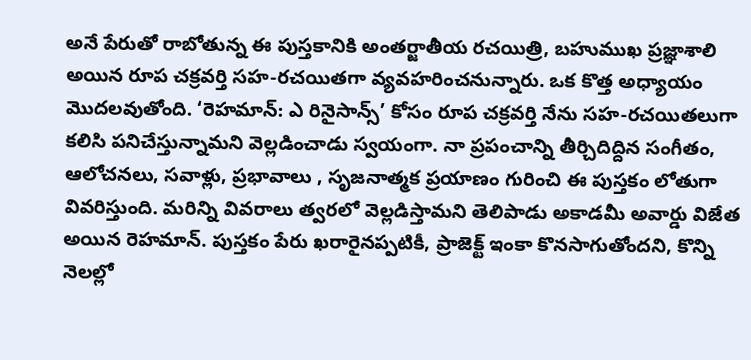అనే పేరుతో రాబోతున్న ఈ పుస్తకానికి అంతర్జాతీయ రచయిత్రి, బహుముఖ ప్రజ్ఞాశాలి అయిన రూప చక్రవర్తి సహ-రచయితగా వ్యవహరించనున్నారు. ఒక కొత్త అధ్యాయం మొదలవుతోంది. ‘రెహమాన్: ఎ రినైసాన్స్’ కోసం రూప చక్రవర్తి నేను సహ-రచయితలుగా కలిసి పనిచేస్తున్నామని వెల్లడించాడు స్వయంగా. నా ప్రపంచాన్ని తీర్చిదిద్దిన సంగీతం, ఆలోచనలు, సవాళ్లు, ప్రభావాలు , సృజనాత్మక ప్రయాణం గురించి ఈ పుస్తకం లోతుగా వివరిస్తుంది. మరిన్ని వివరాలు త్వరలో వెల్లడిస్తామని తెలిపాడు అకాడమీ అవార్డు విజేత అయిన రెహమాన్. పుస్తకం పేరు ఖరారైనప్పటికీ, ప్రాజెక్ట్ ఇంకా కొనసాగుతోందని, కొన్ని నెలల్లో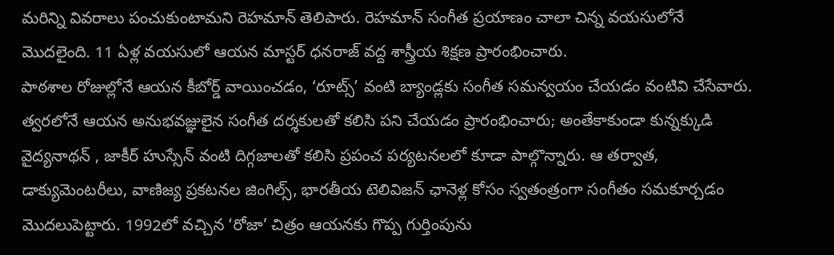మరిన్ని వివరాలు పంచుకుంటామని రెహమాన్ తెలిపారు. రెహమాన్ సంగీత ప్రయాణం చాలా చిన్న వయసులోనే మొదలైంది. 11 ఏళ్ల వయసులో ఆయన మాస్టర్ ధనరాజ్ వద్ద శాస్త్రీయ శిక్షణ ప్రారంభించారు.
పాఠశాల రోజుల్లోనే ఆయన కీబోర్డ్ వాయించడం, ‘రూట్స్’ వంటి బ్యాండ్లకు సంగీత సమన్వయం చేయడం వంటివి చేసేవారు. త్వరలోనే ఆయన అనుభవజ్ఞులైన సంగీత దర్శకులతో కలిసి పని చేయడం ప్రారంభించారు; అంతేకాకుండా కున్నక్కుడి వైద్యనాథన్ , జాకీర్ హుస్సేన్ వంటి దిగ్గజాలతో కలిసి ప్రపంచ పర్యటనలలో కూడా పాల్గొన్నారు. ఆ తర్వాత, డాక్యుమెంటరీలు, వాణిజ్య ప్రకటనల జింగిల్స్, భారతీయ టెలివిజన్ ఛానెళ్ల కోసం స్వతంత్రంగా సంగీతం సమకూర్చడం మొదలుపెట్టారు. 1992లో వచ్చిన ‘రోజా’ చిత్రం ఆయనకు గొప్ప గుర్తింపును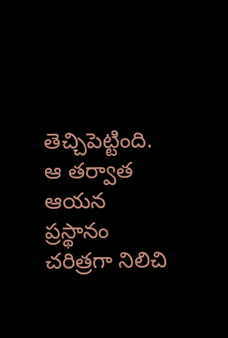తెచ్చిపెట్టింది. ఆ తర్వాత ఆయన ప్రస్థానం చరిత్రగా నిలిచి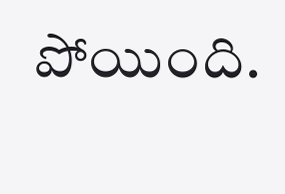పోయింది.